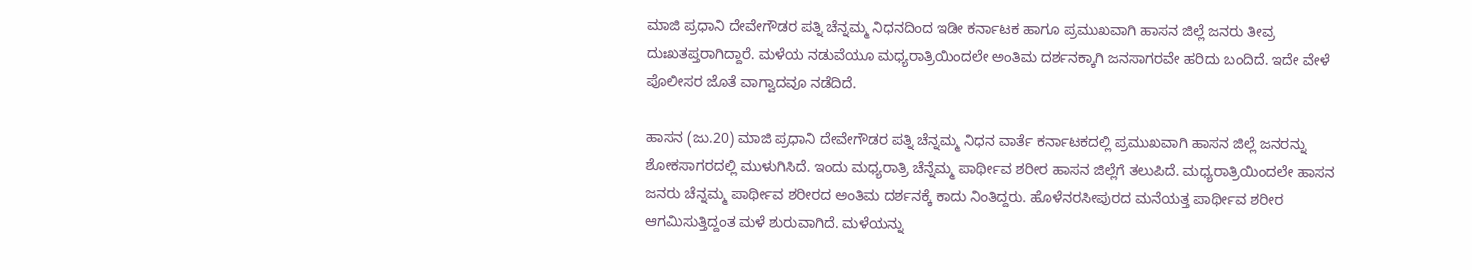ಮಾಜಿ ಪ್ರಧಾನಿ ದೇವೇಗೌಡರ ಪತ್ನಿ ಚೆನ್ನಮ್ಮ ನಿಧನದಿಂದ ಇಡೀ ಕರ್ನಾಟಕ ಹಾಗೂ ಪ್ರಮುಖವಾಗಿ ಹಾಸನ ಜಿಲ್ಲೆ ಜನರು ತೀವ್ರ ದುಃಖತಪ್ತರಾಗಿದ್ದಾರೆ. ಮಳೆಯ ನಡುವೆಯೂ ಮಧ್ಯರಾತ್ರಿಯಿಂದಲೇ ಅಂತಿಮ ದರ್ಶನಕ್ಕಾಗಿ ಜನಸಾಗರವೇ ಹರಿದು ಬಂದಿದೆ. ಇದೇ ವೇಳೆ ಪೊಲೀಸರ ಜೊತೆ ವಾಗ್ವಾದವೂ ನಡೆದಿದೆ.

ಹಾಸನ (ಜು.20) ಮಾಜಿ ಪ್ರಧಾನಿ ದೇವೇಗೌಡರ ಪತ್ನಿ ಚೆನ್ನಮ್ಮ ನಿಧನ ವಾರ್ತೆ ಕರ್ನಾಟಕದಲ್ಲಿ ಪ್ರಮುಖವಾಗಿ ಹಾಸನ ಜಿಲ್ಲೆ ಜನರನ್ನು ಶೋಕಸಾಗರದಲ್ಲಿ ಮುಳುಗಿಸಿದೆ. ಇಂದು ಮಧ್ಯರಾತ್ರಿ ಚೆನ್ನೆಮ್ಮ ಪಾರ್ಥೀವ ಶರೀರ ಹಾಸನ ಜಿಲ್ಲೆಗೆ ತಲುಪಿದೆ. ಮಧ್ಯರಾತ್ರಿಯಿಂದಲೇ ಹಾಸನ ಜನರು ಚೆನ್ನಮ್ಮ ಪಾರ್ಥೀವ ಶರೀರದ ಅಂತಿಮ ದರ್ಶನಕ್ಕೆ ಕಾದು ನಿಂತಿದ್ದರು. ಹೊಳೆನರಸೀಪುರದ ಮನೆಯತ್ತ ಪಾರ್ಥೀವ ಶರೀರ ಆಗಮಿಸುತ್ತಿದ್ದಂತ ಮಳೆ ಶುರುವಾಗಿದೆ. ಮಳೆಯನ್ನು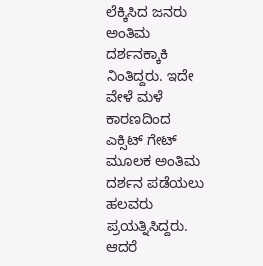ಲೆಕ್ಕಿಸಿದ ಜನರು ಅಂತಿಮ ದರ್ಶನಕ್ಕಾಕಿ ನಿಂತಿದ್ದರು. ಇದೇ ವೇಳೆ ಮಳೆ ಕಾರಣದಿಂದ ಎಕ್ಸಿಟ್ ಗೇಟ್ ಮೂಲಕ ಅಂತಿಮ ದರ್ಶನ ಪಡೆಯಲು ಹಲವರು ಪ್ರಯತ್ನಿಸಿದ್ದರು. ಆದರೆ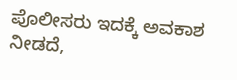ಪೊಲೀಸರು ಇದಕ್ಕೆ ಅವಕಾಶ ನೀಡದೆ,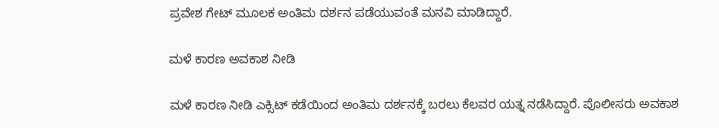ಪ್ರವೇಶ ಗೇಟ್ ಮೂಲಕ ಅಂತಿಮ ದರ್ಶನ ಪಡೆಯುವಂತೆ ಮನವಿ ಮಾಡಿದ್ದಾರೆ.

ಮಳೆ ಕಾರಣ ಅವಕಾಶ ನೀಡಿ

ಮಳೆ ಕಾರಣ ನೀಡಿ ಎಕ್ಸಿಟ್ ಕಡೆಯಿಂದ ಅಂತಿಮ ದರ್ಶನಕ್ಕೆ ಬರಲು ಕೆಲವರ ಯತ್ನ ನಡೆಸಿದ್ದಾರೆ. ಪೊಲೀಸರು ಅವಕಾಶ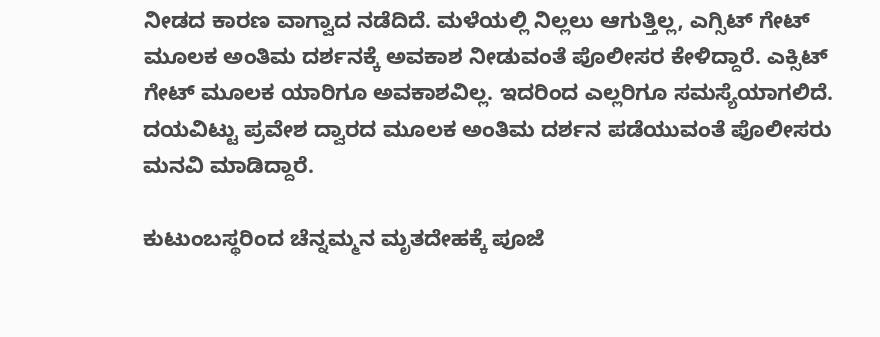ನೀಡದ ಕಾರಣ ವಾಗ್ವಾದ ನಡೆದಿದೆ. ಮಳೆಯಲ್ಲಿ ನಿಲ್ಲಲು ಆಗುತ್ತಿಲ್ಲ, ಎಗ್ಸಿಟ್ ಗೇಟ್ ಮೂಲಕ ಅಂತಿಮ ದರ್ಶನಕ್ಕೆ ಅವಕಾಶ ನೀಡುವಂತೆ ಪೊಲೀಸರ ಕೇಳಿದ್ದಾರೆ. ಎಕ್ಸಿಟ್ ಗೇಟ್ ಮೂಲಕ ಯಾರಿಗೂ ಅವಕಾಶವಿಲ್ಲ. ಇದರಿಂದ ಎಲ್ಲರಿಗೂ ಸಮಸ್ಯೆಯಾಗಲಿದೆ. ದಯವಿಟ್ಟು ಪ್ರವೇಶ ದ್ವಾರದ ಮೂಲಕ ಅಂತಿಮ ದರ್ಶನ ಪಡೆಯುವಂತೆ ಪೊಲೀಸರು ಮನವಿ ಮಾಡಿದ್ದಾರೆ.

ಕುಟುಂಬಸ್ಥರಿಂದ ಚೆನ್ನಮ್ಮನ ಮೃತದೇಹಕ್ಕೆ ಪೂಜೆ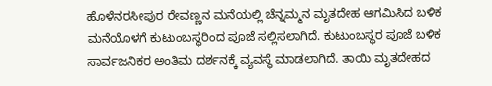ಹೊಳೆನರಸೀಪುರ ರೇವಣ್ಣನ ಮನೆಯಲ್ಲಿ ಚೆನ್ನಮ್ಮನ ಮೃತದೇಹ ಆಗಮಿಸಿದ ಬಳಿಕ ಮನೆಯೊಳಗೆ ಕುಟುಂಬಸ್ಥರಿಂದ ಪೂಜೆ ಸಲ್ಲಿಸಲಾಗಿದೆ. ಕುಟುಂಬಸ್ಥರ ಪೂಜೆ ಬಳಿಕ ಸಾರ್ವಜನಿಕರ ಅಂತಿಮ ದರ್ಶನಕ್ಕೆ ವ್ಯವಸ್ಥೆ ಮಾಡಲಾಗಿದೆ. ತಾಯಿ ಮೃತದೇಹದ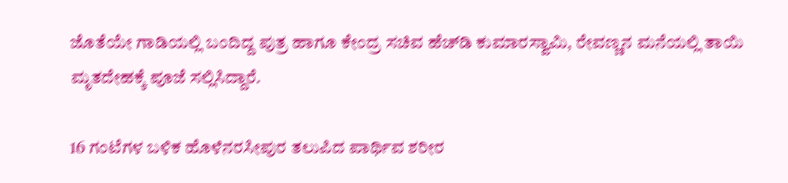ಜೊತೆಯೇ ಗಾಡಿಯಲ್ಲಿ ಬಂದಿದ್ದ ಪುತ್ರ ಹಾಗೂ ಕೇಂದ್ರ ಸಚಿವ ಹೆಚ್‌ಡಿ ಕುಮಾರಸ್ವಾಮಿ, ರೇವಣ್ಣನ ಮನೆಯಲ್ಲಿ ತಾಯಿ ಮೃತದೇಹಕ್ಕೆ ಪೂಜೆ ಸಲ್ಲಿಸಿದ್ದಾರೆ.

16 ಗಂಟೆಗಳ ಬಳಿಕ ಹೊಳೆನರಸೀಪುರ ತಲುಪಿದ ಪಾರ್ಥಿವ ಶರೀರ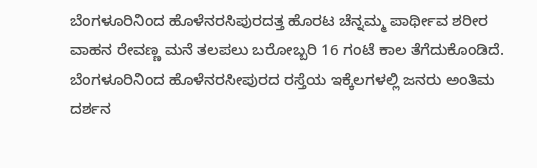ಬೆಂಗಳೂರಿನಿಂದ ಹೊಳೆನರಸಿಪುರದತ್ತ ಹೊರಟ ಚೆನ್ನಮ್ಮ ಪಾರ್ಥೀವ ಶರೀರ ವಾಹನ ರೇವಣ್ಣ ಮನೆ ತಲಪಲು ಬರೋಬ್ಬರಿ 16 ಗಂಟೆ ಕಾಲ ತೆಗೆದುಕೊಂಡಿದೆ. ಬೆಂಗಳೂರಿನಿಂದ ಹೊಳೆನರಸೀಪುರದ ರಸ್ತೆಯ ಇಕ್ಕೆಲಗಳಲ್ಲಿ ಜನರು ಅಂತಿಮ ದರ್ಶನ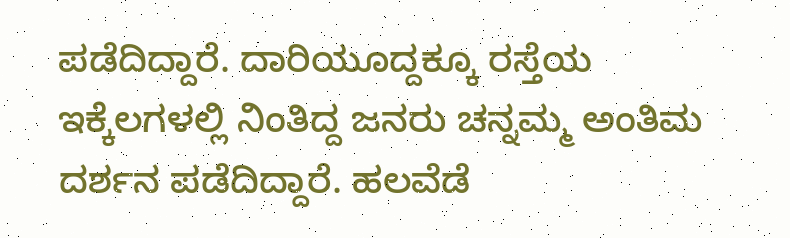ಪಡೆದಿದ್ದಾರೆ. ದಾರಿಯೂದ್ದಕ್ಕೂ ರಸ್ತೆಯ ಇಕ್ಕೆಲಗಳಲ್ಲಿ ನಿಂತಿದ್ದ ಜನರು ಚನ್ನಮ್ಮ ಅಂತಿಮ ದರ್ಶನ ಪಡೆದಿದ್ದಾರೆ. ಹಲವೆಡೆ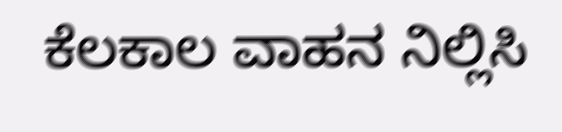ಕೆಲಕಾಲ ವಾಹನ ನಿಲ್ಲಿಸಿ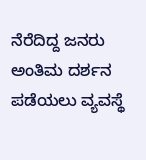ನೆರೆದಿದ್ದ ಜನರು ಅಂತಿಮ ದರ್ಶನ ಪಡೆಯಲು ವ್ಯವಸ್ಥೆ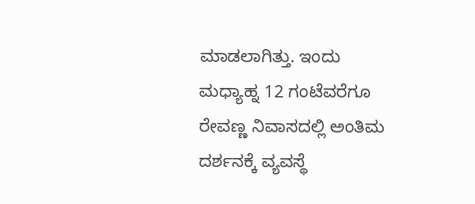ಮಾಡಲಾಗಿತ್ತು. ಇಂದು ಮಧ್ಯಾಹ್ನ 12 ಗಂಟೆವರೆಗೂ ರೇವಣ್ಣ ನಿವಾಸದಲ್ಲಿ ಅಂತಿಮ ದರ್ಶನಕ್ಕೆ ವ್ಯವಸ್ಥೆ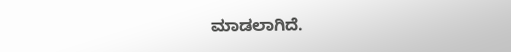ಮಾಡಲಾಗಿದೆ.